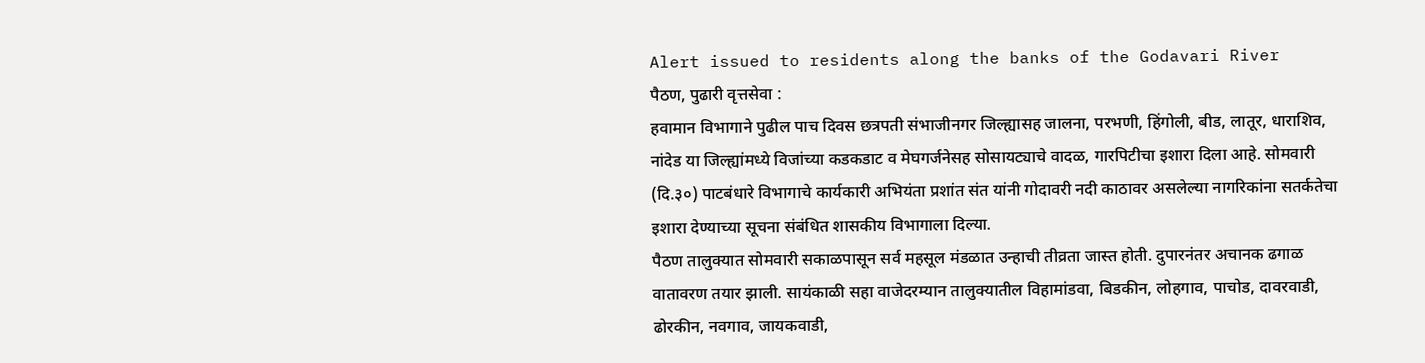Alert issued to residents along the banks of the Godavari River
पैठण, पुढारी वृत्तसेवा :
हवामान विभागाने पुढील पाच दिवस छत्रपती संभाजीनगर जिल्ह्यासह जालना, परभणी, हिंगोली, बीड, लातूर, धाराशिव, नांदेड या जिल्ह्यांमध्ये विजांच्या कडकडाट व मेघगर्जनेसह सोसायट्याचे वादळ, गारपिटीचा इशारा दिला आहे. सोमवारी (दि.३०) पाटबंधारे विभागाचे कार्यकारी अभियंता प्रशांत संत यांनी गोदावरी नदी काठावर असलेल्या नागरिकांना सतर्कतेचा इशारा देण्याच्या सूचना संबंधित शासकीय विभागाला दिल्या.
पैठण तालुक्यात सोमवारी सकाळपासून सर्व महसूल मंडळात उन्हाची तीव्रता जास्त होती. दुपारनंतर अचानक ढगाळ वातावरण तयार झाली. सायंकाळी सहा वाजेदरम्यान तालुक्यातील विहामांडवा, बिडकीन, लोहगाव, पाचोड, दावरवाडी, ढोरकीन, नवगाव, जायकवाडी,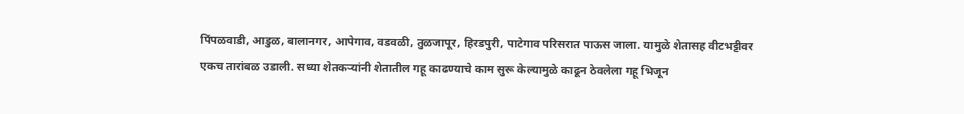पिंपळवाडी, आडुळ, बालानगर, आपेगाव, वडवळी, तुळजापूर, हिरडपुरी, पाटेगाव परिसरात पाऊस जाला. यामुळे शेतासह वीटभट्टीवर एकच तारांबळ उडाली. सध्या शेतकऱ्यांनी शेतातील गहू काढण्याचे काम सुरू केल्यामुळे काढून ठेवलेला गहू भिजून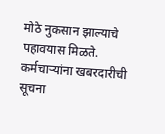मोठे नुकसान झाल्याचे पहावयास मिळते.
कर्मचाऱ्यांना खबरदारीची सूचना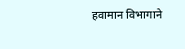हवामान विभागाने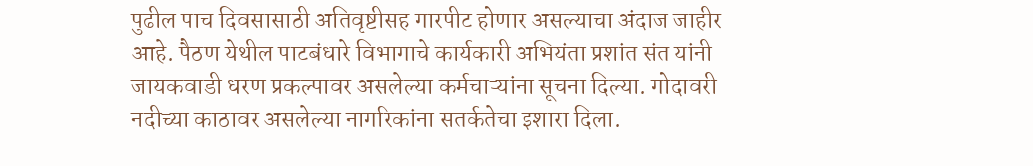पुढील पाच दिवसासाठी अतिवृष्टीसह गारपीट होणार असल्याचा अंदाज जाहीर आहे. पैठण येथील पाटबंधारे विभागाचे कार्यकारी अभियंता प्रशांत संत यांनी जायकवाडी धरण प्रकल्पावर असलेल्या कर्मचाऱ्यांना सूचना दिल्या. गोदावरी नदीच्या काठावर असलेल्या नागरिकांना सतर्कतेचा इशारा दिला.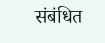संबंधित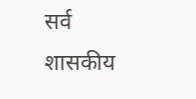सर्व शासकीय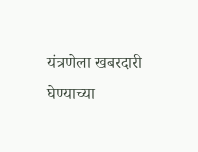यंत्रणेला खबरदारी घेण्याच्या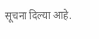सूचना दिल्या आहे.